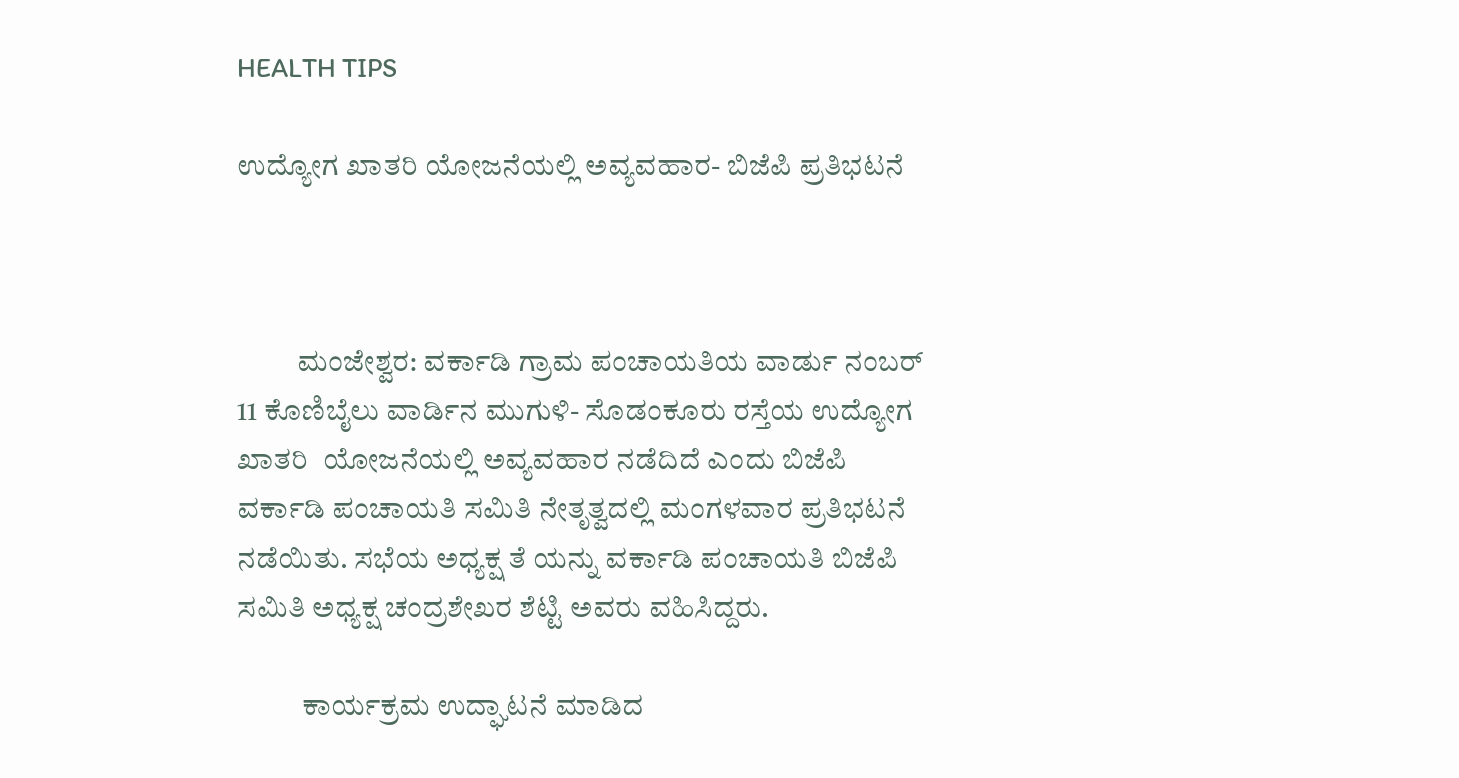HEALTH TIPS

ಉದ್ಯೋಗ ಖಾತರಿ ಯೋಜನೆಯಲ್ಲಿ ಅವ್ಯವಹಾರ- ಬಿಜೆಪಿ ಪ್ರತಿಭಟನೆ



          ಮಂಜೇಶ್ವರ: ವರ್ಕಾಡಿ ಗ್ರಾಮ ಪಂಚಾಯತಿಯ ವಾರ್ಡು ನಂಬರ್ 11 ಕೊಣಿಬೈಲು ವಾರ್ಡಿನ ಮುಗುಳಿ- ಸೊಡಂಕೂರು ರಸ್ತೆಯ ಉದ್ಯೋಗ ಖಾತರಿ  ಯೋಜನೆಯಲ್ಲಿ ಅವ್ಯವಹಾರ ನಡೆದಿದೆ ಎಂದು ಬಿಜೆಪಿ ವರ್ಕಾಡಿ ಪಂಚಾಯತಿ ಸಮಿತಿ ನೇತೃತ್ವದಲ್ಲಿ ಮಂಗಳವಾರ ಪ್ರತಿಭಟನೆ ನಡೆಯಿತು. ಸಭೆಯ ಅಧ್ಯಕ್ಷ ತೆ ಯನ್ನು ವರ್ಕಾಡಿ ಪಂಚಾಯತಿ ಬಿಜೆಪಿ ಸಮಿತಿ ಅಧ್ಯಕ್ಷ ಚಂದ್ರಶೇಖರ ಶೆಟ್ಟಿ ಅವರು ವಹಿಸಿದ್ದರು.

           ಕಾರ್ಯಕ್ರಮ ಉದ್ಘಾಟನೆ ಮಾಡಿದ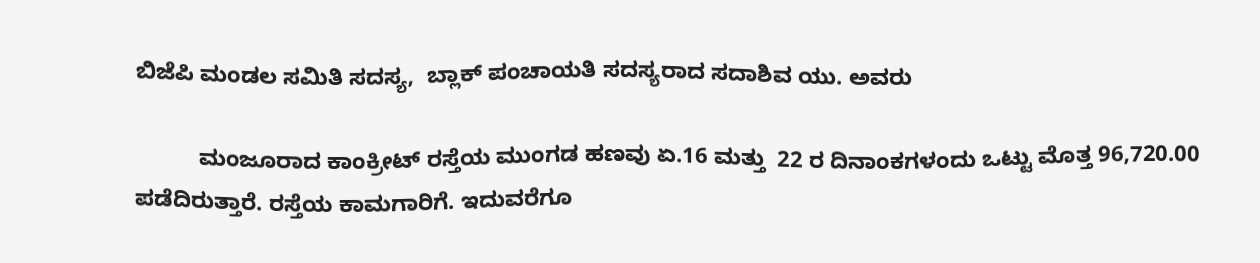ಬಿಜೆಪಿ ಮಂಡಲ ಸಮಿತಿ ಸದಸ್ಯ,  ಬ್ಲಾಕ್ ಪಂಚಾಯತಿ ಸದಸ್ಯರಾದ ಸದಾಶಿವ ಯು. ಅವರು

          ಮಂಜೂರಾದ ಕಾಂಕ್ರೀಟ್ ರಸ್ತೆಯ ಮುಂಗಡ ಹಣವು ಏ.16 ಮತ್ತು  22 ರ ದಿನಾಂಕಗಳಂದು ಒಟ್ಟು ಮೊತ್ತ 96,720.00 ಪಡೆದಿರುತ್ತಾರೆ. ರಸ್ತೆಯ ಕಾಮಗಾರಿಗೆ. ಇದುವರೆಗೂ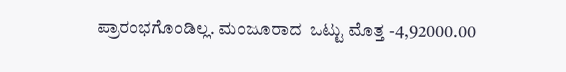ಪ್ರಾರಂಭಗೊಂಡಿಲ್ಲ. ಮಂಜೂರಾದ  ಒಟ್ಟು ಮೊತ್ತ -4,92000.00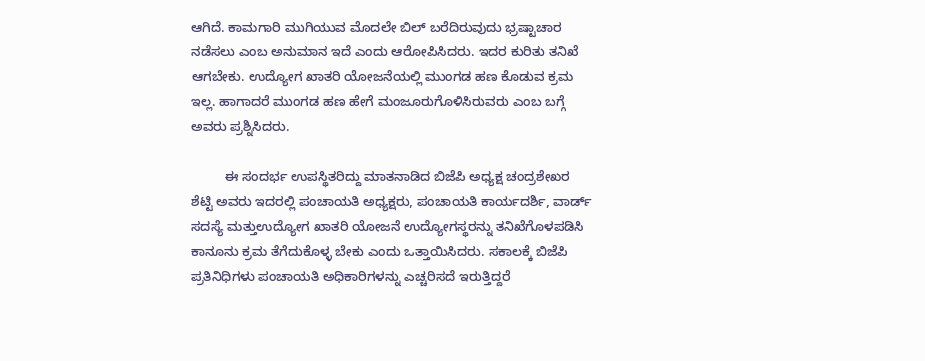ಆಗಿದೆ. ಕಾಮಗಾರಿ ಮುಗಿಯುವ ಮೊದಲೇ ಬಿಲ್ ಬರೆದಿರುವುದು ಭ್ರಷ್ಟಾಚಾರ ನಡೆಸಲು ಎಂಬ ಅನುಮಾನ ಇದೆ ಎಂದು ಆರೋಪಿಸಿದರು. ಇದರ ಕುರಿತು ತನಿಖೆ ಆಗಬೇಕು. ಉದ್ಯೋಗ ಖಾತರಿ ಯೋಜನೆಯಲ್ಲಿ ಮುಂಗಡ ಹಣ ಕೊಡುವ ಕ್ರಮ ಇಲ್ಲ. ಹಾಗಾದರೆ ಮುಂಗಡ ಹಣ ಹೇಗೆ ಮಂಜೂರುಗೊಳಿಸಿರುವರು ಎಂಬ ಬಗ್ಗೆ ಅವರು ಪ್ರಶ್ನಿಸಿದರು.

         ಈ ಸಂದರ್ಭ ಉಪಸ್ಥಿತರಿದ್ದು ಮಾತನಾಡಿದ ಬಿಜೆಪಿ ಅಧ್ಯಕ್ಷ ಚಂದ್ರಶೇಖರ ಶೆಟ್ಟಿ ಅವರು ಇದರಲ್ಲಿ ಪಂಚಾಯತಿ ಅಧ್ಯಕ್ಷರು, ಪಂಚಾಯತಿ ಕಾರ್ಯದರ್ಶಿ, ವಾರ್ಡ್ ಸದಸ್ಯೆ ಮತ್ತುಉದ್ಯೋಗ ಖಾತರಿ ಯೋಜನೆ ಉದ್ಯೋಗಸ್ಥರನ್ನು ತನಿಖೆಗೊಳಪಡಿಸಿ ಕಾನೂನು ಕ್ರಮ ತೆಗೆದುಕೊಳ್ಳ ಬೇಕು ಎಂದು ಒತ್ತಾಯಿಸಿದರು. ಸಕಾಲಕ್ಕೆ ಬಿಜೆಪಿ ಪ್ರತಿನಿಧಿಗಳು ಪಂಚಾಯತಿ ಅಧಿಕಾರಿಗಳನ್ನು ಎಚ್ಚರಿಸದೆ ಇರುತ್ತಿದ್ದರೆ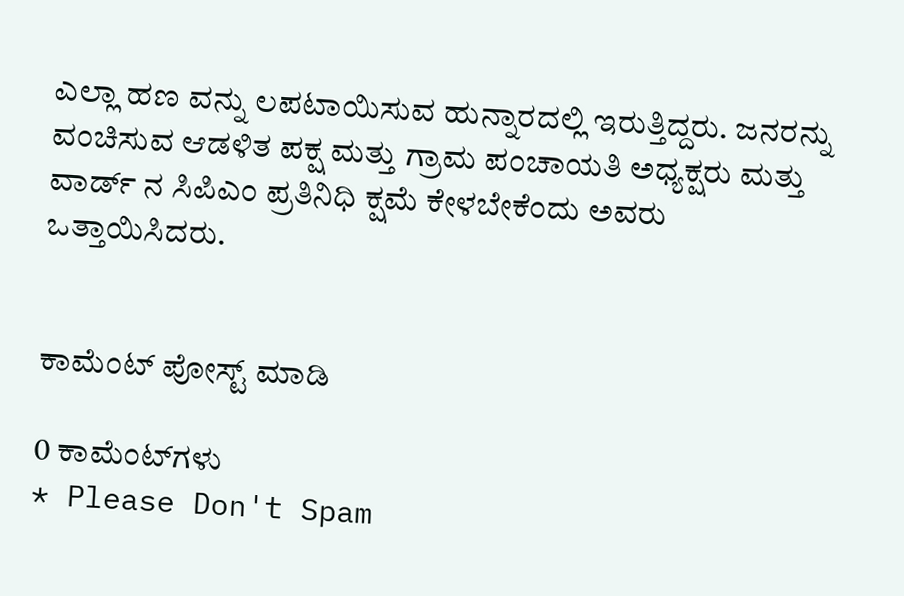ಎಲ್ಲಾ ಹಣ ವನ್ನು ಲಪಟಾಯಿಸುವ ಹುನ್ನಾರದಲ್ಲಿ ಇರುತ್ತಿದ್ದರು. ಜನರನ್ನು ವಂಚಿಸುವ ಆಡಳಿತ ಪಕ್ಷ ಮತ್ತು ಗ್ರಾಮ ಪಂಚಾಯತಿ ಅಧ್ಯಕ್ಷರು ಮತ್ತು ವಾರ್ಡ್ ನ ಸಿಪಿಎಂ ಪ್ರತಿನಿಧಿ ಕ್ಷಮೆ ಕೇಳಬೇಕೆಂದು ಅವರು ಒತ್ತಾಯಿಸಿದರು.


ಕಾಮೆಂಟ್‌‌ ಪೋಸ್ಟ್‌ ಮಾಡಿ

0 ಕಾಮೆಂಟ್‌ಗಳು
* Please Don't Spam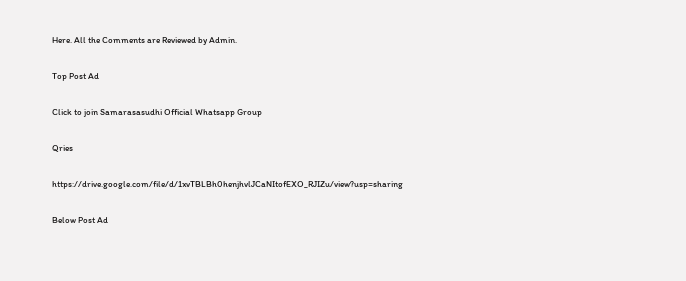Here. All the Comments are Reviewed by Admin.

Top Post Ad

Click to join Samarasasudhi Official Whatsapp Group

Qries

https://drive.google.com/file/d/1xvTBLBh0henjhvlJCaNItofEXO_RJIZu/view?usp=sharing

Below Post Ad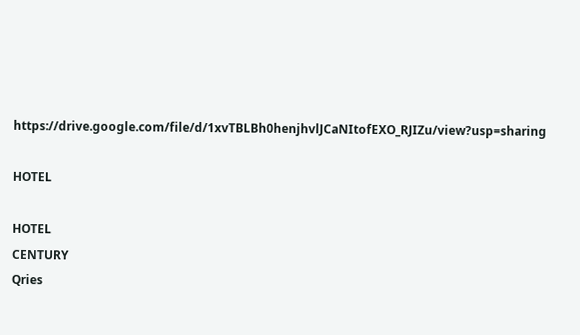https://drive.google.com/file/d/1xvTBLBh0henjhvlJCaNItofEXO_RJIZu/view?usp=sharing

HOTEL

HOTEL
CENTURY
Qries